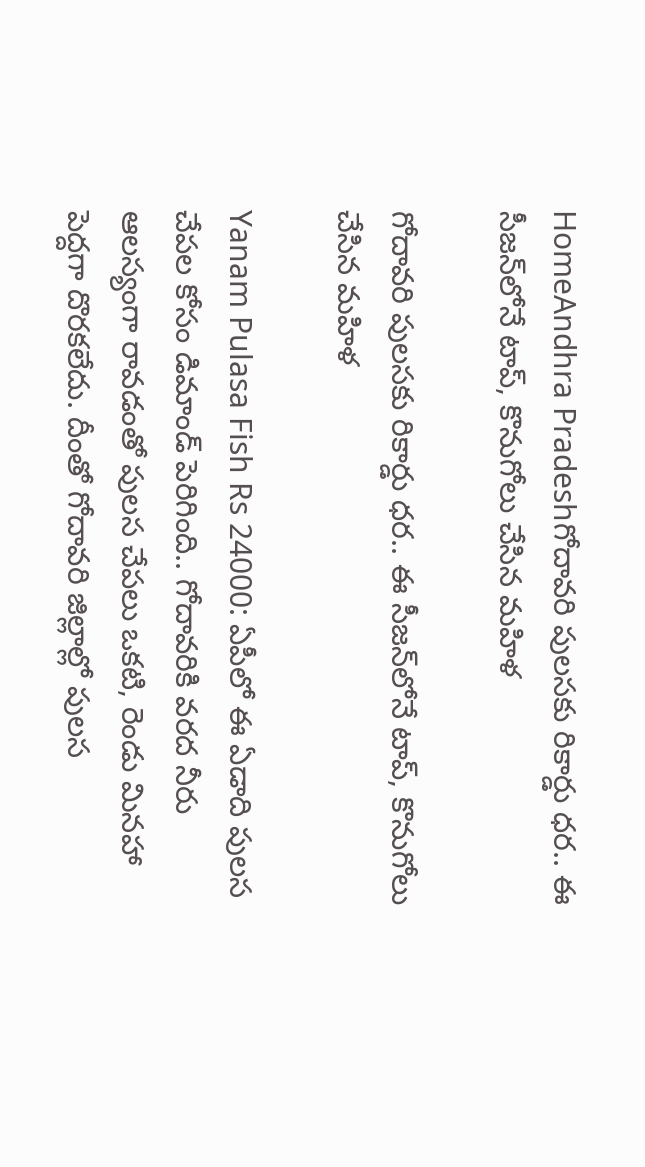HomeAndhra Pradeshగోదావరి పులసకు రికార్డు ధర.. ఈ సీజన్‌లోనే టాప్, కొనుగోలు చేసిన మహిళ

గోదావరి పులసకు రికార్డు ధర.. ఈ సీజన్‌లోనే టాప్, కొనుగోలు చేసిన మహిళ

Yanam Pulasa Fish Rs 24000: ఏపీలో ఈ ఏడాది పులస చేపల కోసం డిమాండ్ పెరిగింది.. గోదావరికి వరద నీరు ఆలస్యంగా రావడంతో పులస చేపలు ఒకటి, రెండు మినహా పెద్దగా దొరకలేదు. దీంతో గోదావరి జిల్లాల్లో పులస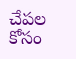చేపల కోసం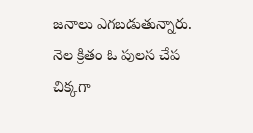జనాలు ఎగబడుతున్నారు. నెల క్రితం ఓ పులస చేప చిక్కగా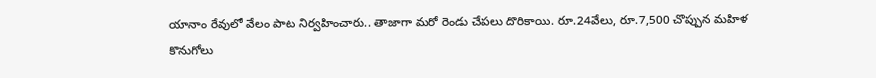యానాం రేవులో వేలం పాట నిర్వహించారు.. తాజాగా మరో రెండు చేపలు దొరికాయి. రూ.24వేలు, రూ.7,500 చొప్పున మహిళ కొనుగోలు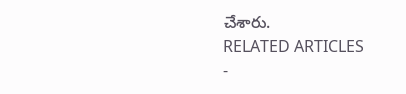చేశారు.
RELATED ARTICLES
-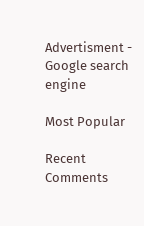Advertisment -
Google search engine

Most Popular

Recent Comments